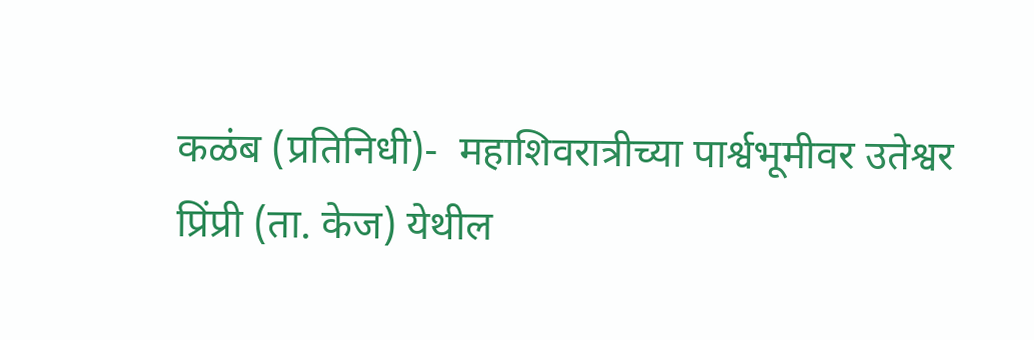कळंब (प्रतिनिधी)-  महाशिवरात्रीच्या पार्श्वभूमीवर उतेश्वर प्रिंप्री (ता. केज) येथील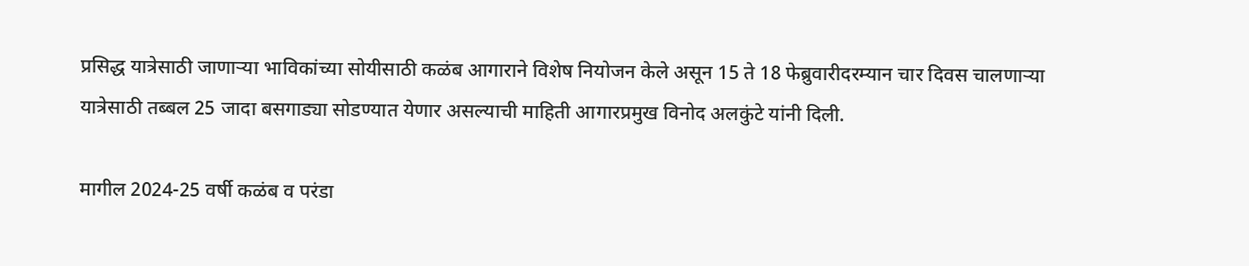प्रसिद्ध यात्रेसाठी जाणाऱ्या भाविकांच्या सोयीसाठी कळंब आगाराने विशेष नियोजन केले असून 15 ते 18 फेब्रुवारीदरम्यान चार दिवस चालणाऱ्या यात्रेसाठी तब्बल 25 जादा बसगाड्या सोडण्यात येणार असल्याची माहिती आगारप्रमुख विनोद अलकुंटे यांनी दिली.

मागील 2024-25 वर्षी कळंब व परंडा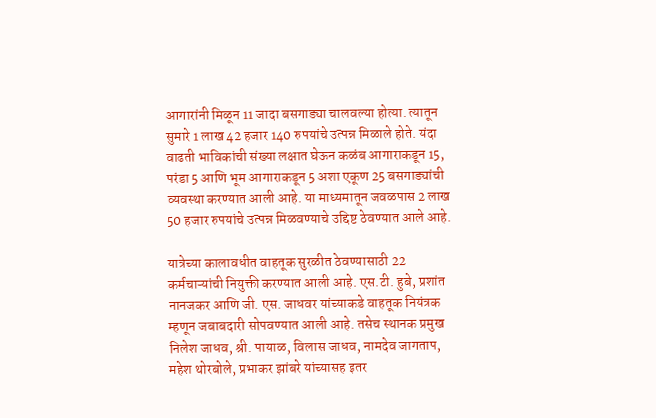आगारांनी मिळून 11 जादा बसगाड्या चालवल्या होत्या. त्यातून सुमारे 1 लाख 42 हजार 140 रुपयांचे उत्पन्न मिळाले होते. यंदा वाढती भाविकांची संख्या लक्षात घेऊन कळंब आगाराकडून 15, परंडा 5 आणि भूम आगाराकडून 5 अशा एकूण 25 बसगाड्यांची व्यवस्था करण्यात आली आहे. या माध्यमातून जवळपास 2 लाख 50 हजार रुपयांचे उत्पन्न मिळवण्याचे उद्दिष्ट ठेवण्यात आले आहे.

यात्रेच्या कालावधीत वाहतूक सुरळीत ठेवण्यासाठी 22 कर्मचाऱ्यांची नियुक्ती करण्यात आली आहे. एस.टी. हुबे, प्रशांत नानजकर आणि जी. एस. जाधवर यांच्याकडे वाहतूक नियंत्रक म्हणून जबाबदारी सोपवण्यात आली आहे. तसेच स्थानक प्रमुख निलेश जाधव, श्री. पायाळ, विलास जाधव, नामदेव जागताप, महेश थोरबोले, प्रभाकर झांबरे यांच्यासह इतर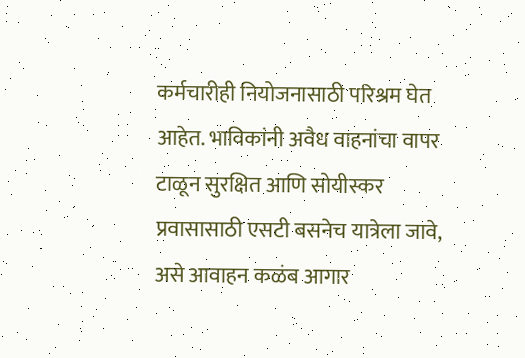कर्मचारीही नियोजनासाठी परिश्रम घेत आहेत. भाविकांनी अवैध वाहनांचा वापर टाळून सुरक्षित आणि सोयीस्कर प्रवासासाठी एसटी बसनेच यात्रेला जावे, असे आवाहन कळंब आगार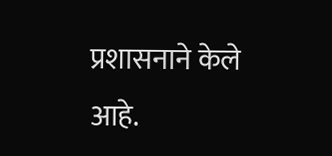प्रशासनाने केले आहे.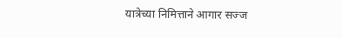यात्रेच्या निमित्ताने आगार सज्ज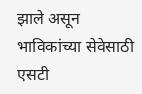झाले असून भाविकांच्या सेवेसाठी एसटी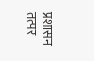प्रशासन तत्पर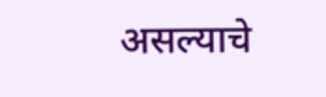असल्याचे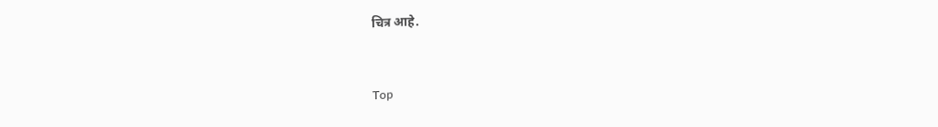चित्र आहे.


Top